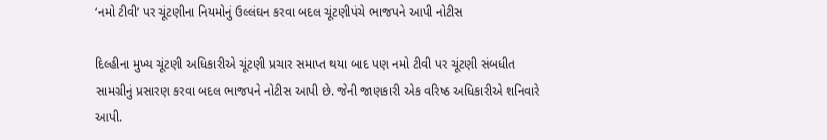‘નમો ટીવી’ પર ચૂંટણીના નિયમોનું ઉલ્લંઘન કરવા બદલ ચૂંટણીપંચે ભાજપને આપી નોટીસ

દિલ્હીના મુખ્ય ચૂંટણી અધિકારીએ ચૂંટણી પ્રચાર સમાપ્ત થયા બાદ પણ નમો ટીવી પર ચૂંટણી સંબધીત સામગ્રીનું પ્રસારણ કરવા બદલ ભાજપને નોટીસ આપી છે. જેની જાણકારી એક વરિષ્ઠ અધિકારીએ શનિવારે આપી.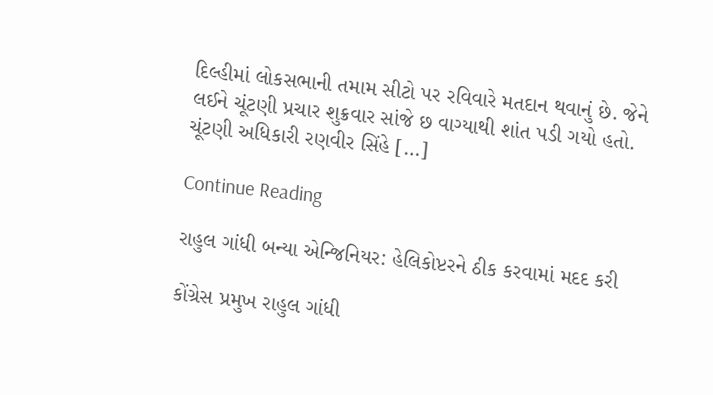દિલ્હીમાં લોકસભાની તમામ સીટો પર રવિવારે મતદાન થવાનું છે. જેને લઈને ચૂંટણી પ્રચાર શુક્રવાર સાંજે છ વાગ્યાથી શાંત પડી ગયો હતો. ચૂંટણી અધિકારી રણવીર સિંહે […]

Continue Reading

રાહુલ ગાંધી બન્યા એન્જિનિયર: હેલિકોપ્ટરને ઠીક કરવામાં મદદ કરી

કોંગ્રેસ પ્રમુખ રાહુલ ગાંધી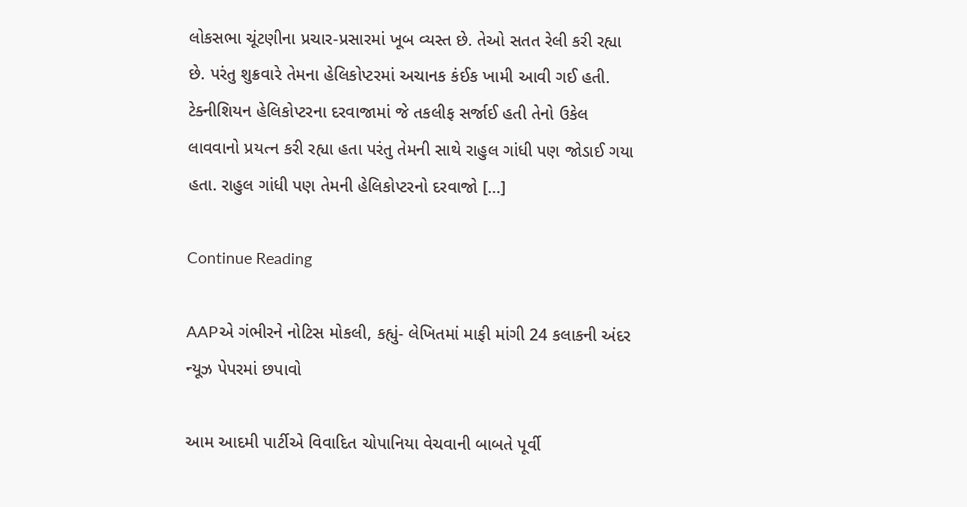લોકસભા ચૂંટણીના પ્રચાર-પ્રસારમાં ખૂબ વ્યસ્ત છે. તેઓ સતત રેલી કરી રહ્યા છે. પરંતુ શુક્રવારે તેમના હેલિકોપ્ટરમાં અચાનક કંઈક ખામી આવી ગઈ હતી. ટેક્નીશિયન હેલિકોપ્ટરના દરવાજામાં જે તકલીફ સર્જાઈ હતી તેનો ઉકેલ લાવવાનો પ્રયત્ન કરી રહ્યા હતા પરંતુ તેમની સાથે રાહુલ ગાંધી પણ જોડાઈ ગયા હતા. રાહુલ ગાંધી પણ તેમની હેલિકોપ્ટરનો દરવાજો […]

Continue Reading

AAPએ ગંભીરને નોટિસ મોકલી, કહ્યું- લેખિતમાં માફી માંગી 24 કલાકની અંદર ન્યૂઝ પેપરમાં છપાવો

આમ આદમી પાર્ટીએ વિવાદિત ચોપાનિયા વેચવાની બાબતે પૂર્વી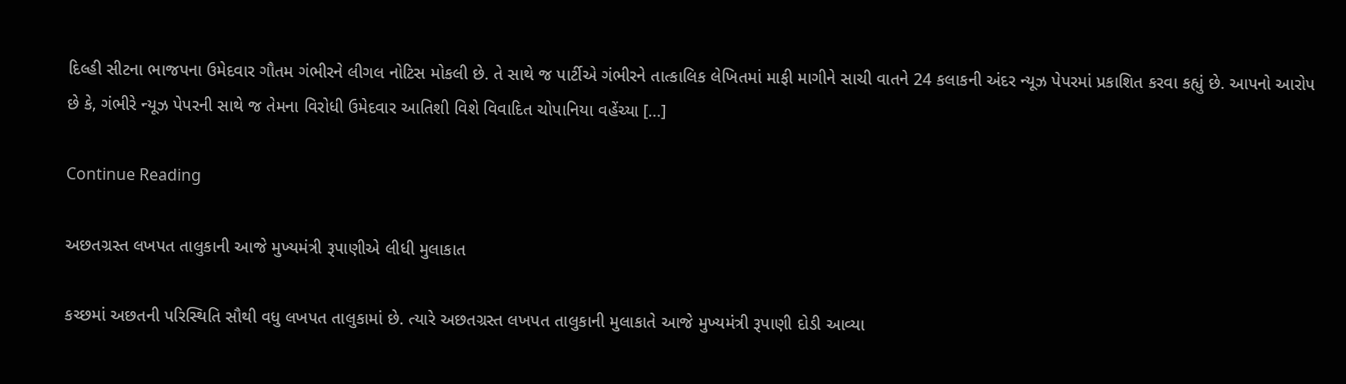દિલ્હી સીટના ભાજપના ઉમેદવાર ગૌતમ ગંભીરને લીગલ નોટિસ મોકલી છે. તે સાથે જ પાર્ટીએ ગંભીરને તાત્કાલિક લેખિતમાં માફી માગીને સાચી વાતને 24 કલાકની અંદર ન્યૂઝ પેપરમાં પ્રકાશિત કરવા કહ્યું છે. આપનો આરોપ છે કે, ગંભીરે ન્યૂઝ પેપરની સાથે જ તેમના વિરોધી ઉમેદવાર આતિશી વિશે વિવાદિત ચોપાનિયા વહેંચ્યા […]

Continue Reading

અછતગ્રસ્ત લખપત તાલુકાની આજે મુખ્યમંત્રી રૂપાણીએ લીધી મુલાકાત

કચ્છમાં અછતની પરિસ્થિતિ સૌથી વધુ લખપત તાલુકામાં છે. ત્યારે અછતગ્રસ્ત લખપત તાલુકાની મુલાકાતે આજે મુખ્યમંત્રી રૂપાણી દોડી આવ્યા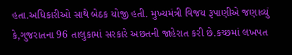હતા.અધિકારીઓ સાથે બેઠક યોજી હતી. મુખ્યમંત્રી વિજય રૂપાણીએ જણાવ્યું કે,ગુજરાતના 96 તાલુકામાં સરકારે અછતની જાહેરાત કરી છે.કચ્છમાં લખપત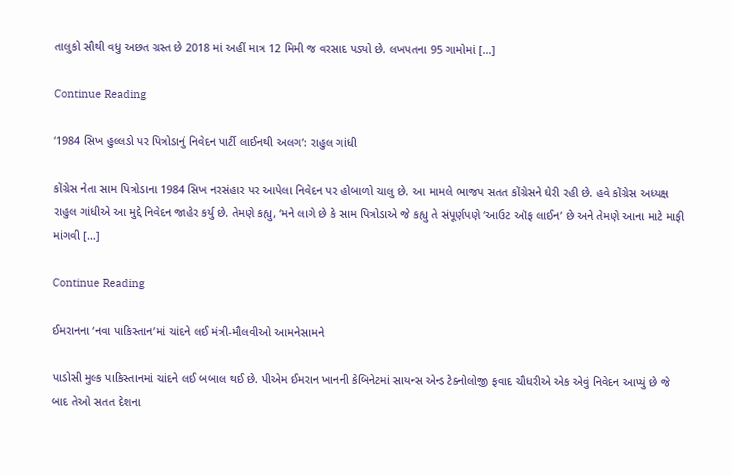તાલુકો સૌથી વધુ અછત ગ્રસ્ત છે 2018 માં અહીં માત્ર 12 મિમી જ વરસાદ પડ્યો છે. લખપતના 95 ગામોમાં […]

Continue Reading

‘1984 સિખ હુલ્લડો પર પિત્રોડાનું નિવેદન પાર્ટી લાઈનથી અલગ’: રાહુલ ગાંધી

કોંગ્રેસ નેતા સામ પિત્રોડાના 1984 સિખ નરસંહાર પર આપેલા નિવેદન પર હોબાળો ચાલુ છે. આ મામલે ભાજપ સતત કોંગ્રેસને ઘેરી રહી છે. હવે કોંગ્રેસ અધ્યક્ષ રાહુલ ગાંધીએ આ મુદ્દે નિવેદન જાહેર કર્યુ છે. તેમણે કહ્યુ, ‘મને લાગે છે કે સામ પિત્રોડાએ જે કહ્યુ તે સંપૂર્ણપણે ‘આઉટ ઑફ લાઈન’ છે અને તેમણે આના માટે માફી માંગવી […]

Continue Reading

ઈમરાનના ‘નવા પાકિસ્તાન’માં ચાંદને લઈ મંત્રી-મૌલવીઓ આમનેસામને

પાડોસી મુલ્ક પાકિસ્તાનમાં ચાંદને લઈ બબાલ થઈ છે. પીએમ ઈમરાન ખાનની કેબિનેટમાં સાયન્સ એન્ડ ટેક્નોલોજી ફવાદ ચૌધરીએ એક એવું નિવેદન આપ્યું છે જે બાદ તેઓ સતત દેશના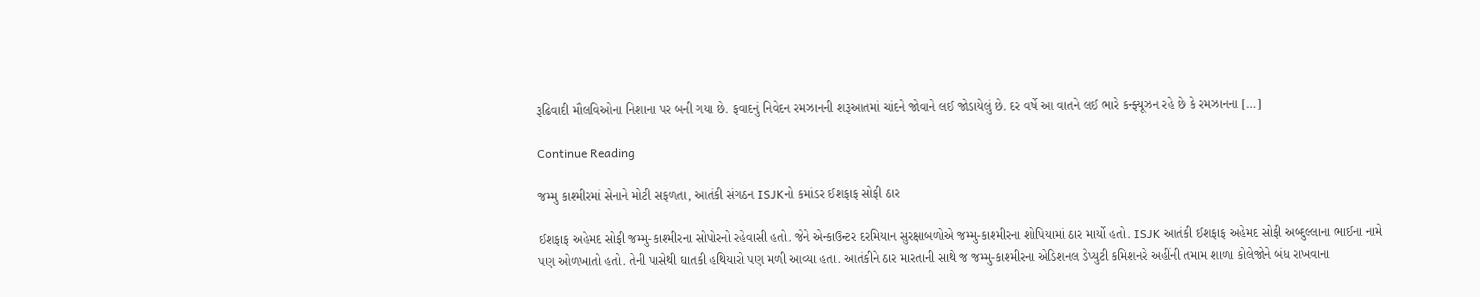રૂઢિવાદી મૌલવિઓના નિશાના પર બની ગયા છે. ફવાદનું નિવેદન રમઝાનની શરૂઆતમાં ચાંદને જોવાને લઈ જોડાયેલું છે. દર વર્ષે આ વાતને લઈ ભારે કન્ફ્યૂઝન રહે છે કે રમઝાનના […]

Continue Reading

જમ્મુ કાશ્મીરમાં સેનાને મોટી સફળતા, આતંકી સંગઠન ISJKનો કમાંડર ઈશફાફ સોફી ઠાર

ઈશફાફ અહેમદ સોફી જમ્મુ-કાશ્મીરના સોપોરનો રહેવાસી હતો. જેને એન્કાઉન્ટર દરમિયાન સુરક્ષાબળોએ જમ્મુ-કાશ્મીરના શોપિયામાં ઠાર માર્યો હતો. ISJK આતંકી ઈશફાફ અહેમદ સોફી અબ્દુલ્લાના ભાઈના નામે પણ ઓળખાતો હતો. તેની પાસેથી ઘાતકી હથિયારો પણ મળી આવ્યા હતા. આતંકીને ઠાર મારતાની સાથે જ જમ્મુ-કાશ્મીરના એડિશનલ ડેપ્યુટી કમિશનરે અહીંની તમામ શાળા કોલેજોને બંધ રાખવાના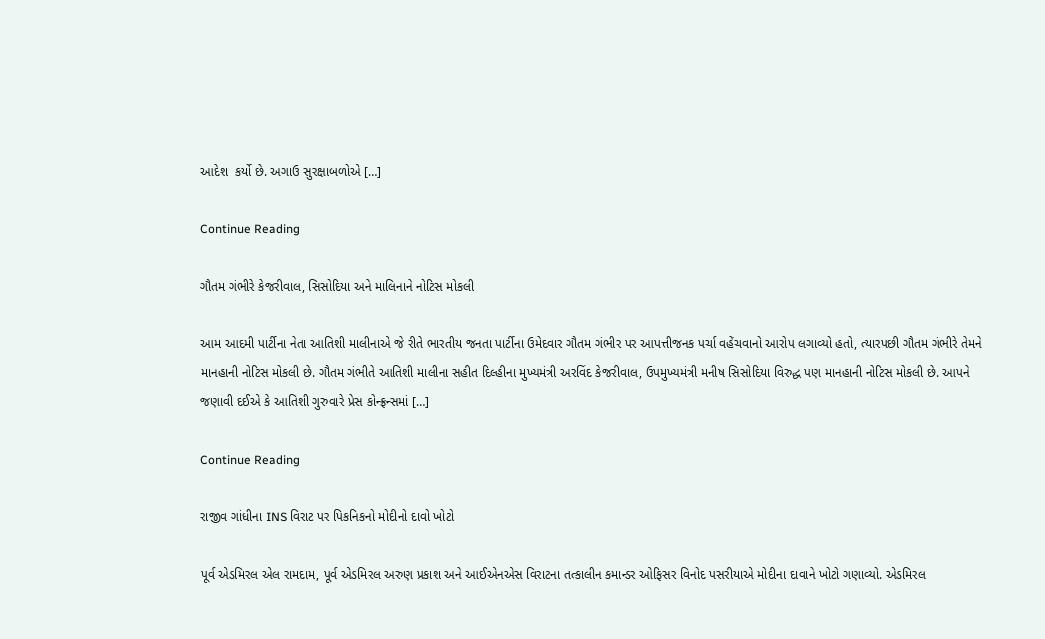આદેશ  કર્યો છે. અગાઉ સુરક્ષાબળોએ […]

Continue Reading

ગૌતમ ગંભીરે કેજરીવાલ, સિસોદિયા અને માલિનાને નોટિસ મોકલી

આમ આદમી પાર્ટીના નેતા આતિશી માલીનાએ જે રીતે ભારતીય જનતા પાર્ટીના ઉમેદવાર ગૌતમ ગંભીર પર આપત્તીજનક પર્ચા વહેંચવાનો આરોપ લગાવ્યો હતો, ત્યારપછી ગૌતમ ગંભીરે તેમને માનહાની નોટિસ મોકલી છે. ગૌતમ ગંભીતે આતિશી માલીના સહીત દિલ્હીના મુખ્યમંત્રી અરવિંદ કેજરીવાલ, ઉપમુખ્યમંત્રી મનીષ સિસોદિયા વિરુદ્ધ પણ માનહાની નોટિસ મોકલી છે. આપને જણાવી દઈએ કે આતિશી ગુરુવારે પ્રેસ કોન્ફ્રન્સમાં […]

Continue Reading

રાજીવ ગાંધીના INS વિરાટ પર પિકનિકનો મોદીનો દાવો ખોટો

પૂર્વ એડમિરલ એલ રામદામ, પૂર્વ એડમિરલ અરુણ પ્રકાશ અને આઈએનએસ વિરાટના તત્કાલીન કમાન્ડર ઓફિસર વિનોદ પસરીયાએ મોદીના દાવાને ખોટો ગણાવ્યો. એડમિરલ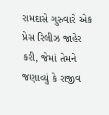રામદાસે ગુરુવારે એક પ્રેસ રિલીઝ જાહેર કરી, જેમાં તેમને જણાવ્યું કે રાજીવ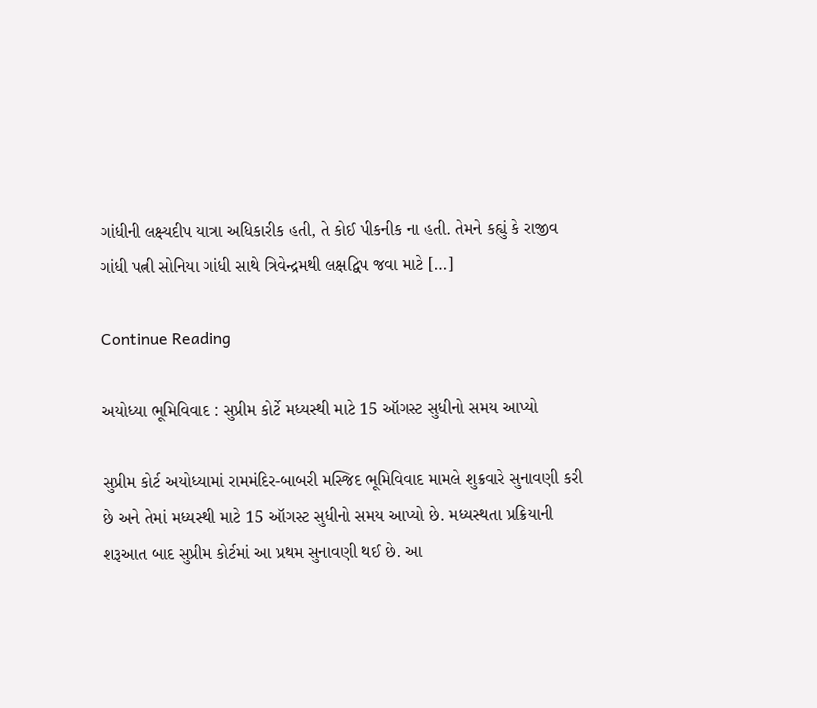ગાંધીની લક્ષ્‍યદીપ યાત્રા અધિકારીક હતી, તે કોઈ પીકનીક ના હતી. તેમને કહ્યું કે રાજીવ ગાંધી પત્ની સોનિયા ગાંધી સાથે ત્રિવેન્દ્રમથી લક્ષદ્વિપ જવા માટે […]

Continue Reading

અયોધ્યા ભૂમિવિવાદ : સુપ્રીમ કોર્ટે મધ્યસ્થી માટે 15 ઑગસ્ટ સુધીનો સમય આપ્યો

સુપ્રીમ કોર્ટ અયોધ્યામાં રામમંદિર-બાબરી મસ્જિદ ભૂમિવિવાદ મામલે શુક્રવારે સુનાવણી કરી છે અને તેમાં મધ્યસ્થી માટે 15 ઑગસ્ટ સુધીનો સમય આપ્યો છે. મધ્યસ્થતા પ્રક્રિયાની શરૂઆત બાદ સુપ્રીમ કોર્ટમાં આ પ્રથમ સુનાવણી થઈ છે. આ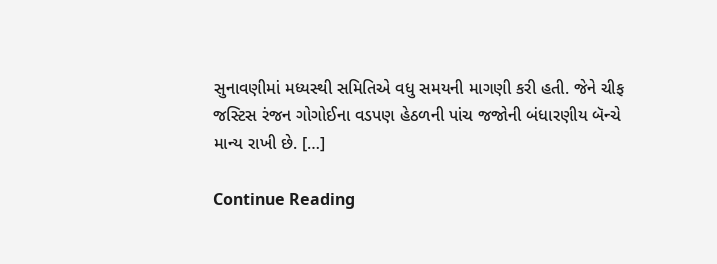સુનાવણીમાં મધ્યસ્થી સમિતિએ વધુ સમયની માગણી કરી હતી. જેને ચીફ જસ્ટિસ રંજન ગોગોઈના વડપણ હેઠળની પાંચ જજોની બંધારણીય બૅન્ચે માન્ય રાખી છે. […]

Continue Reading